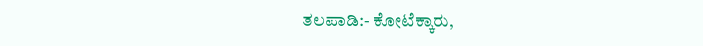ತಲಪಾಡಿ:- ಕೋಟೆಕ್ಕಾರು,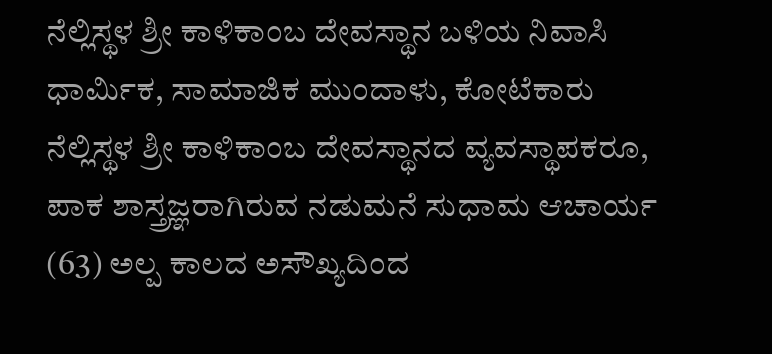ನೆಲ್ಲಿಸ್ಥಳ ಶ್ರೀ ಕಾಳಿಕಾಂಬ ದೇವಸ್ಥಾನ ಬಳಿಯ ನಿವಾಸಿ ಧಾರ್ಮಿಕ, ಸಾಮಾಜಿಕ ಮುಂದಾಳು, ಕೋಟೆಕಾರು ನೆಲ್ಲಿಸ್ಥಳ ಶ್ರೀ ಕಾಳಿಕಾಂಬ ದೇವಸ್ಥಾನದ ವ್ಯವಸ್ಥಾಪಕರೂ, ಪಾಕ ಶಾಸ್ತ್ರಜ್ಞರಾಗಿರುವ ನಡುಮನೆ ಸುಧಾಮ ಆಚಾರ್ಯ (63) ಅಲ್ಪ ಕಾಲದ ಅಸೌಖ್ಯದಿಂದ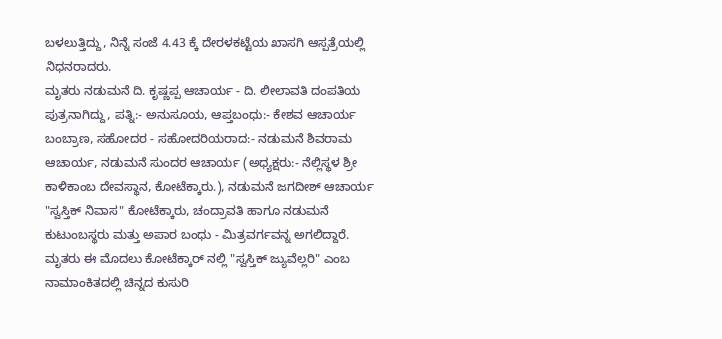ಬಳಲುತ್ತಿದ್ದು, ನಿನ್ನೆ ಸಂಜೆ 4.43 ಕ್ಕೆ ದೇರಳಕಟ್ಟೆಯ ಖಾಸಗಿ ಆಸ್ಪತ್ರೆಯಲ್ಲಿ ನಿಧನರಾದರು.
ಮೃತರು ನಡುಮನೆ ದಿ. ಕೃಷ್ಣಪ್ಪ ಆಚಾರ್ಯ - ದಿ. ಲೀಲಾವತಿ ದಂಪತಿಯ ಪುತ್ರನಾಗಿದ್ದು, ಪತ್ನಿ:- ಅನುಸೂಯ, ಆಪ್ತಬಂಧು:- ಕೇಶವ ಆಚಾರ್ಯ ಬಂಬ್ರಾಣ, ಸಹೋದರ - ಸಹೋದರಿಯರಾದ:- ನಡುಮನೆ ಶಿವರಾಮ ಆಚಾರ್ಯ, ನಡುಮನೆ ಸುಂದರ ಆಚಾರ್ಯ (ಅಧ್ಯಕ್ಷರು:- ನೆಲ್ಲಿಸ್ಥಳ ಶ್ರೀ ಕಾಳಿಕಾಂಬ ದೇವಸ್ಥಾನ, ಕೋಟೆಕ್ಕಾರು.), ನಡುಮನೆ ಜಗದೀಶ್ ಆಚಾರ್ಯ "ಸ್ವಸ್ತಿಕ್ ನಿವಾಸ" ಕೋಟೆಕ್ಕಾರು, ಚಂದ್ರಾವತಿ ಹಾಗೂ ನಡುಮನೆ ಕುಟುಂಬಸ್ಥರು ಮತ್ತು ಅಪಾರ ಬಂಧು - ಮಿತ್ರವರ್ಗವನ್ನ ಅಗಲಿದ್ದಾರೆ.
ಮೃತರು ಈ ಮೊದಲು ಕೋಟೆಕ್ಕಾರ್ ನಲ್ಲಿ "ಸ್ವಸ್ತಿಕ್ ಜ್ಯುವೆಲ್ಲರಿ" ಎಂಬ ನಾಮಾಂಕಿತದಲ್ಲಿ ಚಿನ್ನದ ಕುಸುರಿ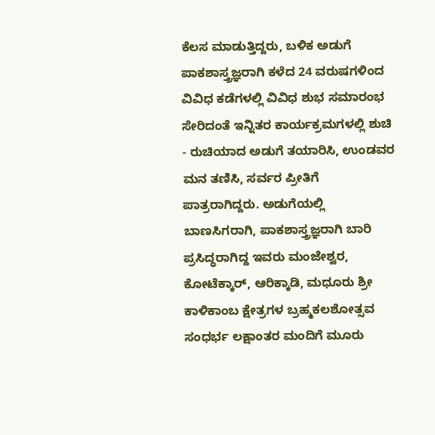ಕೆಲಸ ಮಾಡುತ್ತಿದ್ದರು, ಬಳಿಕ ಅಡುಗೆ ಪಾಕಶಾಸ್ತ್ರಜ್ಞರಾಗಿ ಕಳೆದ 24 ವರುಷಗಳಿಂದ ವಿವಿಧ ಕಡೆಗಳಲ್ಲಿ ವಿವಿಧ ಶುಭ ಸಮಾರಂಭ ಸೇರಿದಂತೆ ಇನ್ನಿತರ ಕಾರ್ಯಕ್ರಮಗಳಲ್ಲಿ ಶುಚಿ - ರುಚಿಯಾದ ಅಡುಗೆ ತಯಾರಿಸಿ, ಉಂಡವರ ಮನ ತಣಿಸಿ, ಸರ್ವರ ಪ್ರೀತಿಗೆ ಪಾತ್ರರಾಗಿದ್ದರು. ಅಡುಗೆಯಲ್ಲಿ ಬಾಣಸಿಗರಾಗಿ, ಪಾಕಶಾಸ್ತ್ರಜ್ಞರಾಗಿ ಬಾರಿ ಪ್ರಸಿದ್ಧರಾಗಿದ್ದ ಇವರು ಮಂಜೇಶ್ವರ, ಕೋಟೆಕ್ಕಾರ್, ಆರಿಕ್ಕಾಡಿ, ಮಧೂರು ಶ್ರೀ ಕಾಳಿಕಾಂಬ ಕ್ಷೇತ್ರಗಳ ಬ್ರಹ್ಮಕಲಶೋತ್ಸವ ಸಂಧರ್ಭ ಲಕ್ಷಾಂತರ ಮಂದಿಗೆ ಮೂರು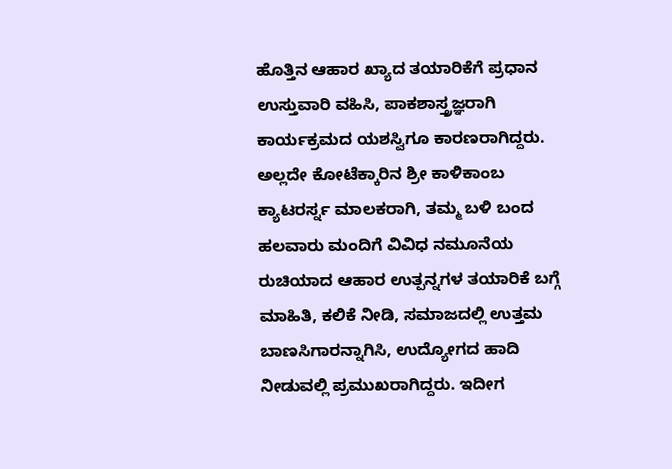ಹೊತ್ತಿನ ಆಹಾರ ಖ್ಯಾದ ತಯಾರಿಕೆಗೆ ಪ್ರಧಾನ ಉಸ್ತುವಾರಿ ವಹಿಸಿ, ಪಾಕಶಾಸ್ತ್ರಜ್ಞರಾಗಿ ಕಾರ್ಯಕ್ರಮದ ಯಶಸ್ವಿಗೂ ಕಾರಣರಾಗಿದ್ದರು. ಅಲ್ಲದೇ ಕೋಟೆಕ್ಕಾರಿನ ಶ್ರೀ ಕಾಳಿಕಾಂಬ ಕ್ಯಾಟರರ್ಸ್ನ ಮಾಲಕರಾಗಿ, ತಮ್ಮ ಬಳಿ ಬಂದ ಹಲವಾರು ಮಂದಿಗೆ ವಿವಿಧ ನಮೂನೆಯ ರುಚಿಯಾದ ಆಹಾರ ಉತ್ಪನ್ನಗಳ ತಯಾರಿಕೆ ಬಗ್ಗೆ ಮಾಹಿತಿ, ಕಲಿಕೆ ನೀಡಿ, ಸಮಾಜದಲ್ಲಿ ಉತ್ತಮ ಬಾಣಸಿಗಾರನ್ನಾಗಿಸಿ, ಉದ್ಯೋಗದ ಹಾದಿ ನೀಡುವಲ್ಲಿ ಪ್ರಮುಖರಾಗಿದ್ದರು. ಇದೀಗ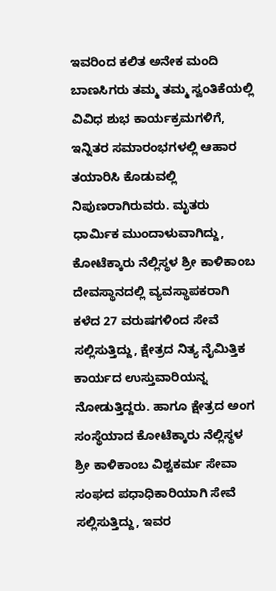ಇವರಿಂದ ಕಲಿತ ಅನೇಕ ಮಂದಿ ಬಾಣಸಿಗರು ತಮ್ಮ ತಮ್ಮ ಸ್ವಂತಿಕೆಯಲ್ಲಿ ವಿವಿಧ ಶುಭ ಕಾರ್ಯಕ್ರಮಗಳಿಗೆ, ಇನ್ನಿತರ ಸಮಾರಂಭಗಳಲ್ಲಿ ಆಹಾರ ತಯಾರಿಸಿ ಕೊಡುವಲ್ಲಿ ನಿಪುಣರಾಗಿರುವರು. ಮೃತರು ಧಾರ್ಮಿಕ ಮುಂದಾಳುವಾಗಿದ್ದು, ಕೋಟೆಕ್ಕಾರು ನೆಲ್ಲಿಸ್ಥಳ ಶ್ರೀ ಕಾಳಿಕಾಂಬ ದೇವಸ್ಥಾನದಲ್ಲಿ ವ್ಯವಸ್ಥಾಪಕರಾಗಿ ಕಳೆದ 27 ವರುಷಗಳಿಂದ ಸೇವೆ ಸಲ್ಲಿಸುತ್ತಿದ್ದು, ಕ್ಷೇತ್ರದ ನಿತ್ಯ ನೈಮಿತ್ತಿಕ ಕಾರ್ಯದ ಉಸ್ತುವಾರಿಯನ್ನ ನೋಡುತ್ತಿದ್ದರು. ಹಾಗೂ ಕ್ಷೇತ್ರದ ಅಂಗ ಸಂಸ್ಥೆಯಾದ ಕೋಟೆಕ್ಕಾರು ನೆಲ್ಲಿಸ್ಥಳ ಶ್ರೀ ಕಾಳಿಕಾಂಬ ವಿಶ್ವಕರ್ಮ ಸೇವಾ ಸಂಘದ ಪಧಾಧಿಕಾರಿಯಾಗಿ ಸೇವೆ ಸಲ್ಲಿಸುತ್ತಿದ್ದು, ಇವರ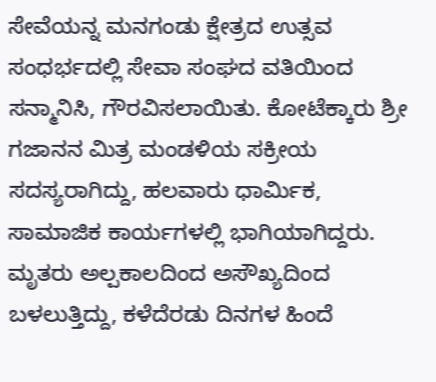ಸೇವೆಯನ್ನ ಮನಗಂಡು ಕ್ಷೇತ್ರದ ಉತ್ಸವ ಸಂಧರ್ಭದಲ್ಲಿ ಸೇವಾ ಸಂಘದ ವತಿಯಿಂದ ಸನ್ಮಾನಿಸಿ, ಗೌರವಿಸಲಾಯಿತು. ಕೋಟೆಕ್ಕಾರು ಶ್ರೀ ಗಜಾನನ ಮಿತ್ರ ಮಂಡಳಿಯ ಸಕ್ರೀಯ ಸದಸ್ಯರಾಗಿದ್ದು, ಹಲವಾರು ಧಾರ್ಮಿಕ, ಸಾಮಾಜಿಕ ಕಾರ್ಯಗಳಲ್ಲಿ ಭಾಗಿಯಾಗಿದ್ದರು.
ಮೃತರು ಅಲ್ಪಕಾಲದಿಂದ ಅಸೌಖ್ಯದಿಂದ ಬಳಲುತ್ತಿದ್ದು, ಕಳೆದೆರಡು ದಿನಗಳ ಹಿಂದೆ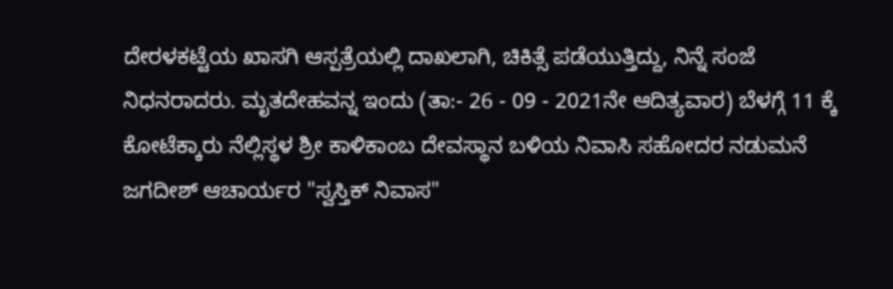ದೇರಳಕಟ್ಟೆಯ ಖಾಸಗಿ ಆಸ್ಪತ್ರೆಯಲ್ಲಿ ದಾಖಲಾಗಿ, ಚಿಕಿತ್ಸೆ ಪಡೆಯುತ್ತಿದ್ದು, ನಿನ್ನೆ ಸಂಜೆ ನಿಧನರಾದರು. ಮೃತದೇಹವನ್ನ ಇಂದು (ತಾ:- 26 - 09 - 2021ನೇ ಆದಿತ್ಯವಾರ) ಬೆಳಗ್ಗೆ 11 ಕ್ಕೆ ಕೋಟೆಕ್ಕಾರು ನೆಲ್ಲಿಸ್ಥಳ ಶ್ರೀ ಕಾಳಿಕಾಂಬ ದೇವಸ್ಥಾನ ಬಳಿಯ ನಿವಾಸಿ ಸಹೋದರ ನಡುಮನೆ ಜಗದೀಶ್ ಆಚಾರ್ಯರ "ಸ್ವಸ್ತಿಕ್ ನಿವಾಸ"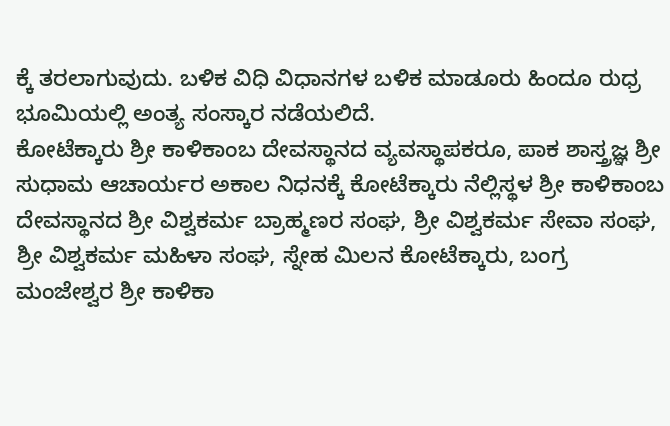ಕ್ಕೆ ತರಲಾಗುವುದು. ಬಳಿಕ ವಿಧಿ ವಿಧಾನಗಳ ಬಳಿಕ ಮಾಡೂರು ಹಿಂದೂ ರುಧ್ರ ಭೂಮಿಯಲ್ಲಿ ಅಂತ್ಯ ಸಂಸ್ಕಾರ ನಡೆಯಲಿದೆ.
ಕೋಟೆಕ್ಕಾರು ಶ್ರೀ ಕಾಳಿಕಾಂಬ ದೇವಸ್ಥಾನದ ವ್ಯವಸ್ಥಾಪಕರೂ, ಪಾಕ ಶಾಸ್ತ್ರಜ್ಞ ಶ್ರೀ ಸುಧಾಮ ಆಚಾರ್ಯರ ಅಕಾಲ ನಿಧನಕ್ಕೆ ಕೋಟೆಕ್ಕಾರು ನೆಲ್ಲಿಸ್ಥಳ ಶ್ರೀ ಕಾಳಿಕಾಂಬ ದೇವಸ್ಥಾನದ ಶ್ರೀ ವಿಶ್ವಕರ್ಮ ಬ್ರಾಹ್ಮಣರ ಸಂಘ, ಶ್ರೀ ವಿಶ್ವಕರ್ಮ ಸೇವಾ ಸಂಘ, ಶ್ರೀ ವಿಶ್ವಕರ್ಮ ಮಹಿಳಾ ಸಂಘ, ಸ್ನೇಹ ಮಿಲನ ಕೋಟೆಕ್ಕಾರು, ಬಂಗ್ರ ಮಂಜೇಶ್ವರ ಶ್ರೀ ಕಾಳಿಕಾ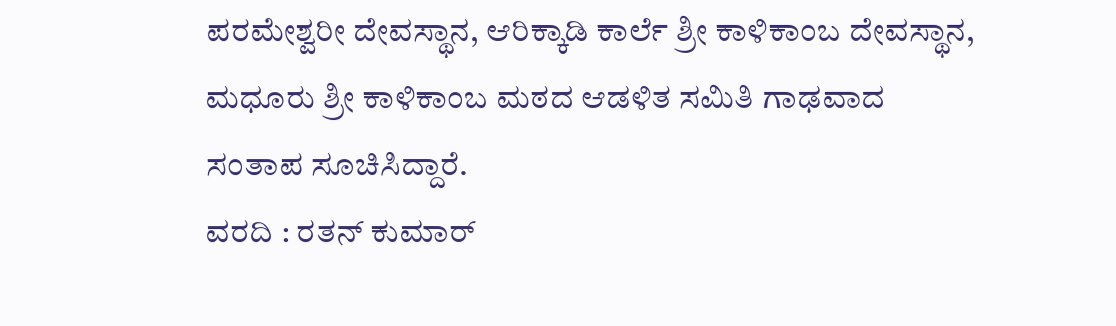ಪರಮೇಶ್ವರೀ ದೇವಸ್ಥಾನ, ಆರಿಕ್ಕಾಡಿ ಕಾರ್ಲೆ ಶ್ರೀ ಕಾಳಿಕಾಂಬ ದೇವಸ್ಥಾನ, ಮಧೂರು ಶ್ರೀ ಕಾಳಿಕಾಂಬ ಮಠದ ಆಡಳಿತ ಸಮಿತಿ ಗಾಢವಾದ ಸಂತಾಪ ಸೂಚಿಸಿದ್ದಾರೆ.
ವರದಿ : ರತನ್ ಕುಮಾರ್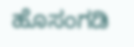ಹೊಸಂಗಡಿ